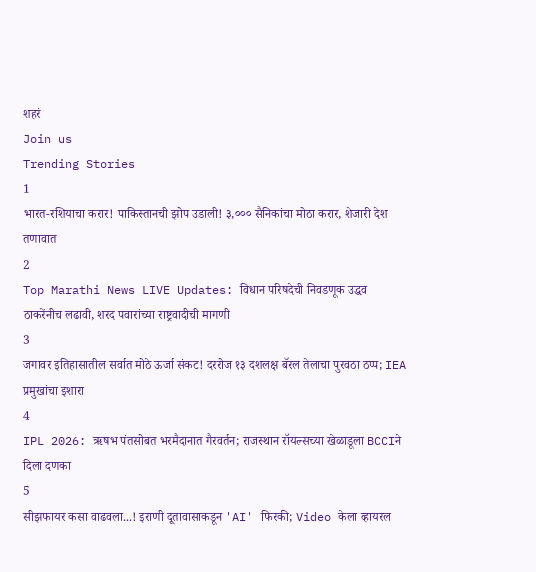शहरं
Join us
Trending Stories
1
भारत-रशियाचा करार! पाकिस्तानची झोप उडाली! ३,००० सैनिकांचा मोठा करार, शेजारी देश तणावात
2
Top Marathi News LIVE Updates: विधान परिषदेची निवडणूक उद्धव ठाकरेंनीच लढावी, शरद पवारांच्या राष्ट्रवादीची मागणी
3
जगावर इतिहासातील सर्वात मोठे ऊर्जा संकट! दररोज १३ दशलक्ष बॅरल तेलाचा पुरवठा ठप्प; IEA प्रमुखांचा इशारा
4
IPL 2026: ऋषभ पंतसोबत भरमैदानात गैरवर्तन; राजस्थान रॉयल्सच्या खेळाडूला BCCIने दिला दणका
5
सीझफायर कसा वाढवला...! इराणी दूतावासाकडून 'AI' फिरकी; Video केला व्हायरल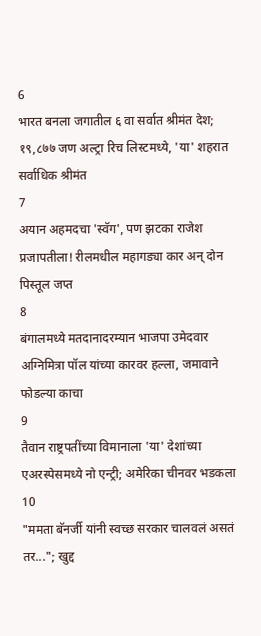6
भारत बनला जगातील ६ वा सर्वात श्रीमंत देश; १९,८७७ जण अल्ट्रा रिच लिस्टमध्ये, 'या' शहरात सर्वाधिक श्रीमंत
7
अयान अहमदचा 'स्वॅग', पण झटका राजेश प्रजापतीला! रीलमधील महागड्या कार अन् दोन पिस्तूल जप्त
8
बंगालमध्ये मतदानादरम्यान भाजपा उमेदवार अग्निमित्रा पॉल यांच्या कारवर हल्ला, जमावाने फोडल्या काचा
9
तैवान राष्ट्रपतींच्या विमानाला 'या' देशांच्या एअरस्पेसमध्ये नो एन्ट्री; अमेरिका चीनवर भडकला
10
"ममता बॅनर्जी यांनी स्वच्छ सरकार चालवलं असतं तर..."; खुद्द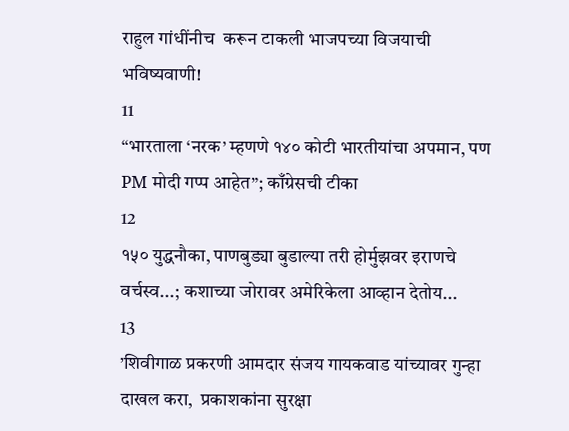राहुल गांधींनीच  करून टाकली भाजपच्या विजयाची भविष्यवाणी!
11
“भारताला ‘नरक’ म्हणणे १४० कोटी भारतीयांचा अपमान, पण PM मोदी गप्प आहेत”; काँग्रेसची टीका
12
१५० युद्धनौका, पाणबुड्या बुडाल्या तरी होर्मुझवर इराणचे वर्चस्व...; कशाच्या जोरावर अमेरिकेला आव्हान देतोय...
13
’शिवीगाळ प्रकरणी आमदार संजय गायकवाड यांच्यावर गुन्हा दाखल करा,  प्रकाशकांना सुरक्षा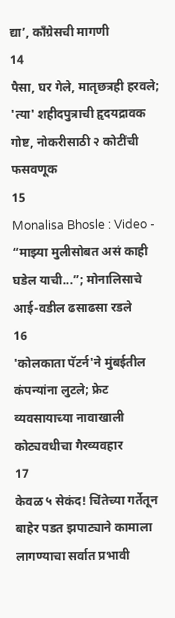द्या’, काँग्रेसची मागणी
14
पैसा, घर गेले, मातृछत्रही हरवले; 'त्या' शहीदपुत्राची हृदयद्रावक गोष्ट, नोकरीसाठी २ कोटींची फसवणूक
15
Monalisa Bhosle : Video - “माझ्या मुलीसोबत असं काही घडेल याची...”; मोनालिसाचे आई-वडील ढसाढसा रडले
16
'कोलकाता पॅटर्न'ने मुंबईतील कंपन्यांना लुटले; फ्रेट व्यवसायाच्या नावाखाली कोट्यवधीचा गैरव्यवहार
17
केवळ ५ सेकंद! चिंतेच्या गर्तेतून बाहेर पडत झपाट्याने कामाला लागण्याचा सर्वात प्रभावी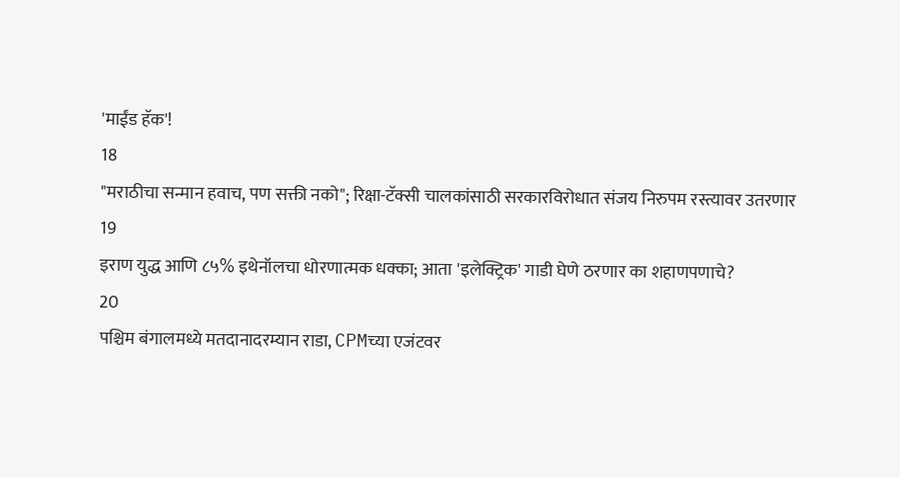'माईंड हॅक'!
18
"मराठीचा सन्मान हवाच, पण सक्ती नको"; रिक्षा-टॅक्सी चालकांसाठी सरकारविरोधात संजय निरुपम रस्त्यावर उतरणार
19
इराण युद्ध आणि ८५% इथेनॉलचा धोरणात्मक धक्का; आता 'इलेक्ट्रिक' गाडी घेणे ठरणार का शहाणपणाचे?
20
पश्चिम बंगालमध्ये मतदानादरम्यान राडा, CPMच्या एजंटवर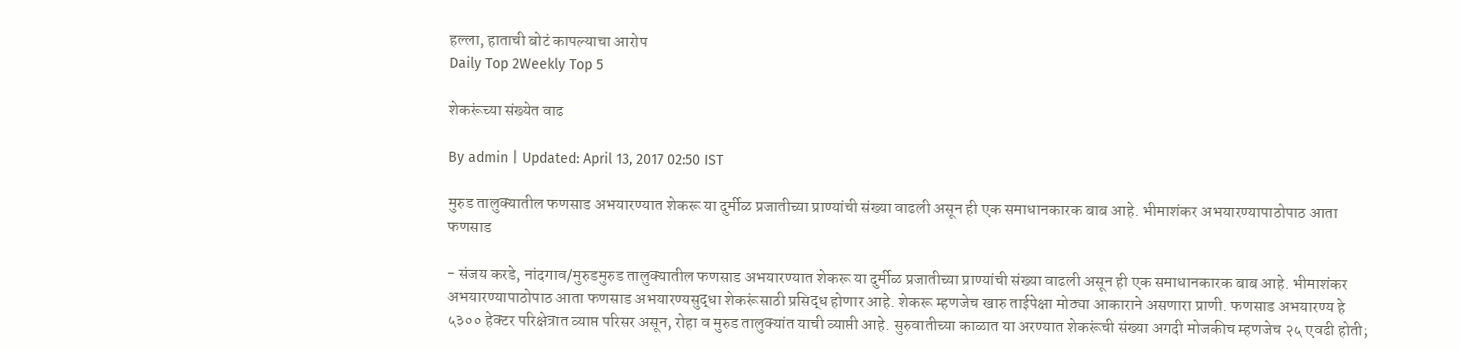हल्ला, हाताची बोटं कापल्याचा आरोप
Daily Top 2Weekly Top 5

शेकरूंच्या संख्येत वाढ

By admin | Updated: April 13, 2017 02:50 IST

मुरुड तालुक्यातील फणसाड अभयारण्यात शेकरू या दुर्मीळ प्रजातीच्या प्राण्यांची संख्या वाढली असून ही एक समाधानकारक बाब आहे. भीमाशंकर अभयारण्यापाठोपाठ आता फणसाड

- संजय करडे, नांदगाव/मुरुडमुरुड तालुक्यातील फणसाड अभयारण्यात शेकरू या दुर्मीळ प्रजातीच्या प्राण्यांची संख्या वाढली असून ही एक समाधानकारक बाब आहे. भीमाशंकर अभयारण्यापाठोपाठ आता फणसाड अभयारण्यसुद्धा शेकरूंसाठी प्रसिद्ध होणार आहे. शेकरू म्हणजेच खारु ताईपेक्षा मोठ्या आकाराने असणारा प्राणी. फणसाड अभयारण्य हे ५३०० हेक्टर परिक्षेत्रात व्याप्त परिसर असून, रोहा व मुरुड तालुक्यांत याची व्याप्ती आहे. सुरुवातीच्या काळात या अरण्यात शेकरूंची संख्या अगदी मोजकीच म्हणजेच २५ एवढी होती;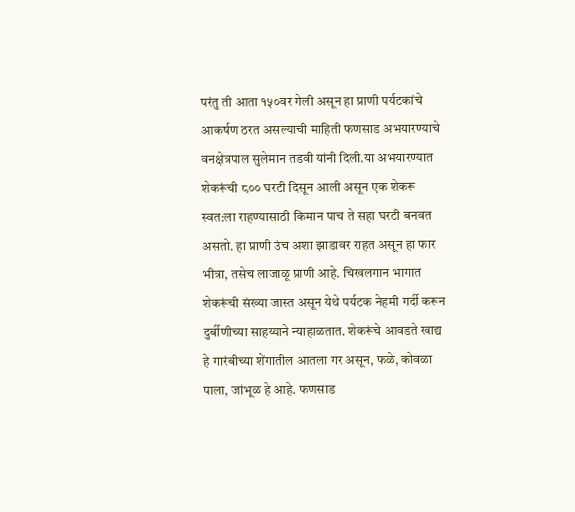परंतु ती आता १५०वर गेली असून हा प्राणी पर्यटकांचे आकर्षण ठरत असल्याची माहिती फणसाड अभयारण्याचे वनक्षेत्रपाल सुलेमान तडवी यांनी दिली.या अभयारण्यात शेकरूंची ८०० घरटी दिसून आली असून एक शेकरू स्वत:ला राहण्यासाठी किमान पाच ते सहा घरटी बनवत असतो. हा प्राणी उंच अशा झाडावर राहत असून हा फार भीत्रा, तसेच लाजाळू प्राणी आहे. चिखलगान भागात शेकरूंची संख्या जास्त असून येथे पर्यटक नेहमी गर्दी करून दुर्बीणीच्या साहय्याने न्याहाळतात. शेकरूंचे आवडते खाद्य हे गारंबीच्या शेंगातील आतला गर असून, फळे, कोवळा पाला, जांभूळ हे आहे. फणसाड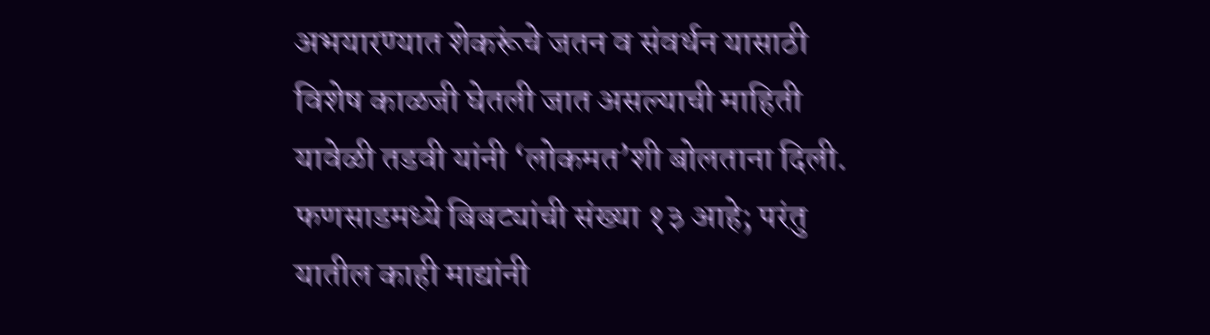अभयारण्यात शेकरूंचे जतन व संवर्धन यासाठी विशेष काळजी घेतली जात असल्याची माहिती यावेळी तडवी यांनी ‘लोकमत’शी बोलताना दिली. फणसाडमध्ये बिबट्यांची संख्या १३ आहे; परंतु यातील काही माद्यांनी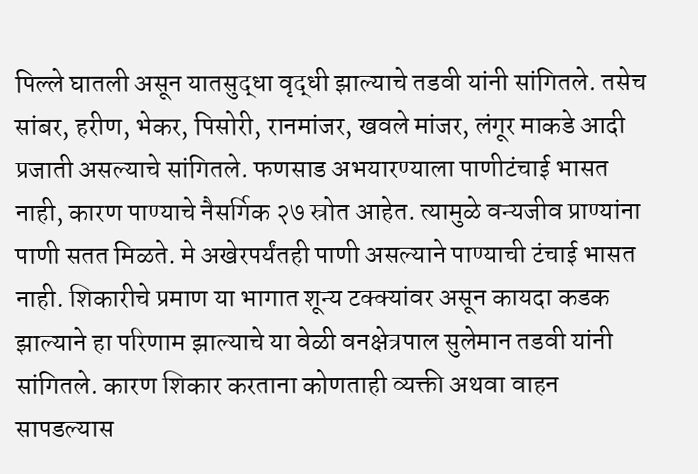पिल्ले घातली असून यातसुद्धा वृद्धी झाल्याचे तडवी यांनी सांगितले. तसेच सांबर, हरीण, भेकर, पिसोरी, रानमांजर, खवले मांजर, लंगूर माकडे आदी प्रजाती असल्याचे सांगितले. फणसाड अभयारण्याला पाणीटंचाई भासत नाही, कारण पाण्याचे नैसर्गिक २७ स्रोत आहेत. त्यामुळे वन्यजीव प्राण्यांना पाणी सतत मिळते. मे अखेरपर्यंतही पाणी असल्याने पाण्याची टंचाई भासत नाही. शिकारीचे प्रमाण या भागात शून्य टक्क्यांवर असून कायदा कडक झाल्याने हा परिणाम झाल्याचे या वेळी वनक्षेत्रपाल सुलेमान तडवी यांनी सांगितले. कारण शिकार करताना कोणताही व्यक्ती अथवा वाहन सापडल्यास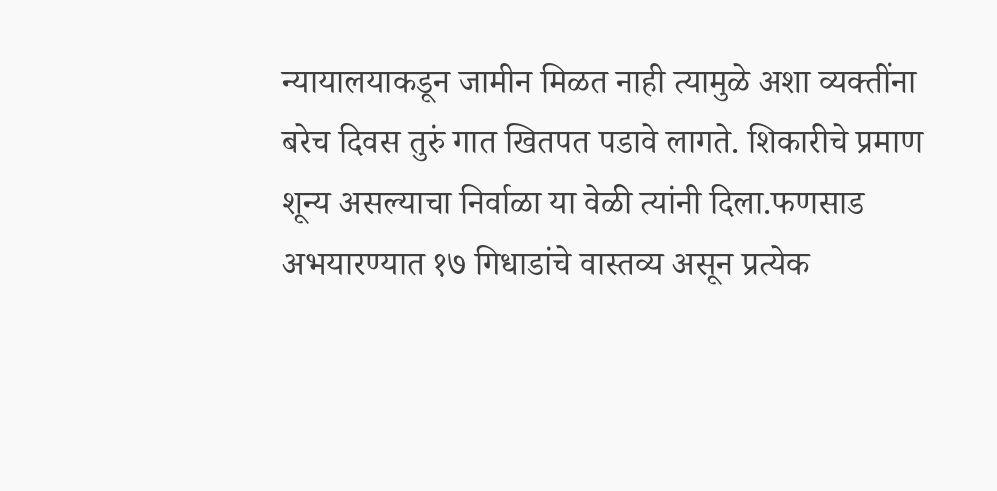न्यायालयाकडून जामीन मिळत नाही त्यामुळे अशा व्यक्तींना बरेच दिवस तुरुं गात खितपत पडावे लागते. शिकारीचे प्रमाण शून्य असल्याचा निर्वाळा या वेळी त्यांनी दिला.फणसाड अभयारण्यात १७ गिधाडांचे वास्तव्य असून प्रत्येक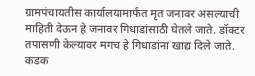ग्रामपंचायतीस कार्यालयामार्फत मृत जनावर असल्याची माहिती देऊन हे जनावर गिधाडांसाठी घेतले जाते. डॉक्टर तपासणी केल्यावर मगच हे गिधाडांना खाद्य दिले जाते. कडक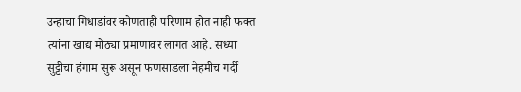उन्हाचा गिधाडांवर कोणताही परिणाम होत नाही फक्त त्यांना खाद्य मोठ्या प्रमाणावर लागत आहे. सध्या सुट्टीचा हंगाम सुरू असून फणसाडला नेहमीच गर्दी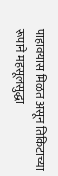पाहावयास मिळत असून तिकिटाच्या रूपाने महसूलसुद्धा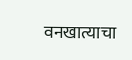वनखात्याचा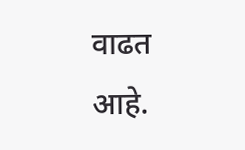वाढत आहे.